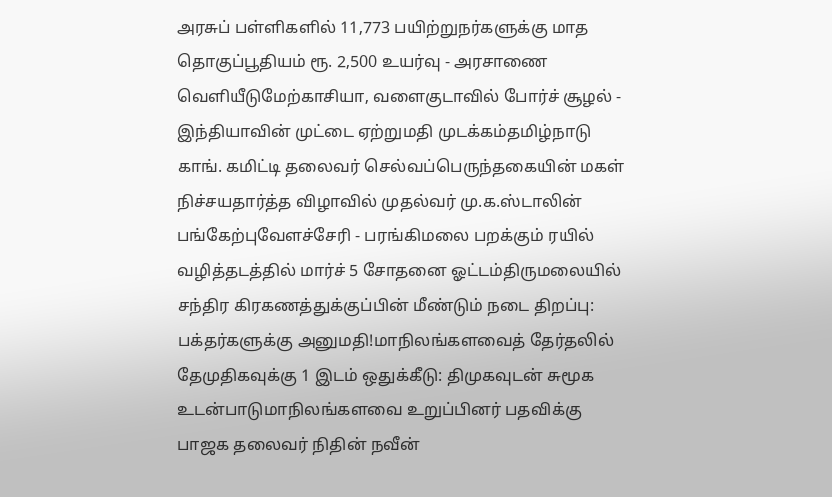அரசுப் பள்ளிகளில் 11,773 பயிற்றுநர்களுக்கு மாத தொகுப்பூதியம் ரூ. 2,500 உயர்வு - அரசாணை வெளியீடுமேற்காசியா, வளைகுடாவில் போர்ச் சூழல் - இந்தியாவின் முட்டை ஏற்றுமதி முடக்கம்தமிழ்நாடு காங். கமிட்டி தலைவர் செல்வப்பெருந்தகையின் மகள் நிச்சயதார்த்த விழாவில் முதல்வர் மு.க.ஸ்டாலின் பங்கேற்புவேளச்சேரி - பரங்கிமலை பறக்கும் ரயில் வழித்தடத்தில் மார்ச் 5 சோதனை ஓட்டம்திருமலையில் சந்திர கிரகணத்துக்குப்பின் மீண்டும் நடை திறப்பு: பக்தர்களுக்கு அனுமதி!மாநிலங்களவைத் தேர்தலில் தேமுதிகவுக்கு 1 இடம் ஒதுக்கீடு: திமுகவுடன் சுமூக உடன்பாடுமாநிலங்களவை உறுப்பினர் பதவிக்கு பாஜக தலைவர் நிதின் நவீன்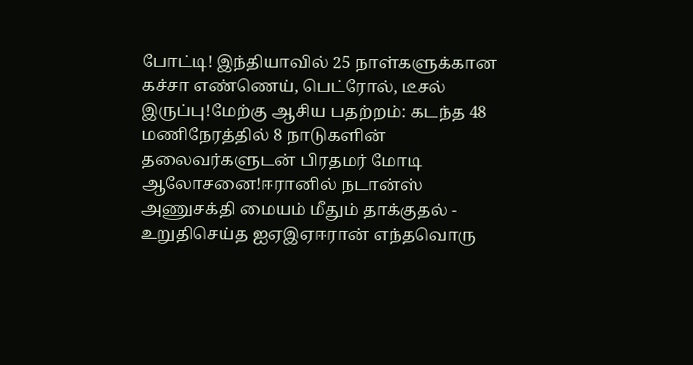போட்டி! இந்தியாவில் 25 நாள்களுக்கான கச்சா எண்ணெய், பெட்ரோல், டீசல் இருப்பு!மேற்கு ஆசிய பதற்றம்: கடந்த 48 மணிநேரத்தில் 8 நாடுகளின் தலைவர்களுடன் பிரதமர் மோடி ஆலோசனை!ஈரானில் நடான்ஸ் அணுசக்தி மையம் மீதும் தாக்குதல் - உறுதிசெய்த ஐஏஇஏஈரான் எந்தவொரு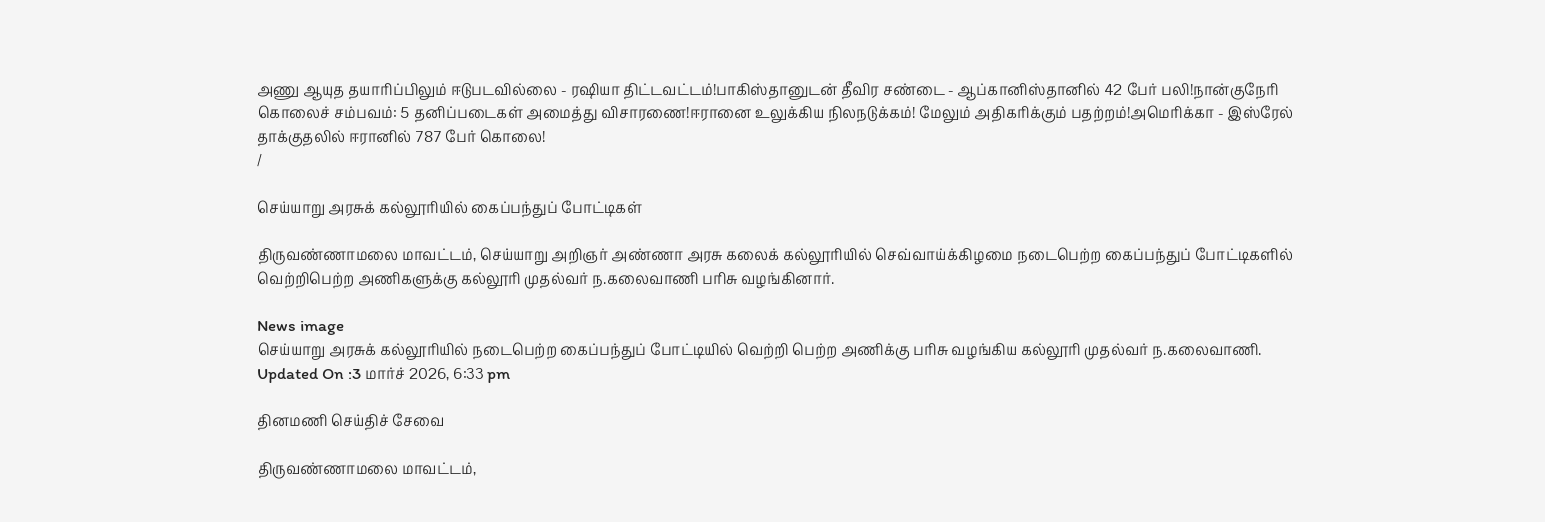அணு ஆயுத தயாரிப்பிலும் ஈடுபடவில்லை - ரஷியா திட்டவட்டம்!பாகிஸ்தானுடன் தீவிர சண்டை - ஆப்கானிஸ்தானில் 42 பேர் பலி!நான்குநேரி கொலைச் சம்பவம்: 5 தனிப்படைகள் அமைத்து விசாரணை!ஈரானை உலுக்கிய நிலநடுக்கம்! மேலும் அதிகரிக்கும் பதற்றம்!அமெரிக்கா - இஸ்ரேல் தாக்குதலில் ஈரானில் 787 பேர் கொலை!
/

செய்யாறு அரசுக் கல்லூரியில் கைப்பந்துப் போட்டிகள்

திருவண்ணாமலை மாவட்டம், செய்யாறு அறிஞர் அண்ணா அரசு கலைக் கல்லூரியில் செவ்வாய்க்கிழமை நடைபெற்ற கைப்பந்துப் போட்டிகளில் வெற்றிபெற்ற அணிகளுக்கு கல்லூரி முதல்வர் ந.கலைவாணி பரிசு வழங்கினார்.

News image
செய்யாறு அரசுக் கல்லூரியில் நடைபெற்ற கைப்பந்துப் போட்டியில் வெற்றி பெற்ற அணிக்கு பரிசு வழங்கிய கல்லூரி முதல்வர் ந.கலைவாணி.
Updated On :3 மார்ச் 2026, 6:33 pm

தினமணி செய்திச் சேவை

திருவண்ணாமலை மாவட்டம்,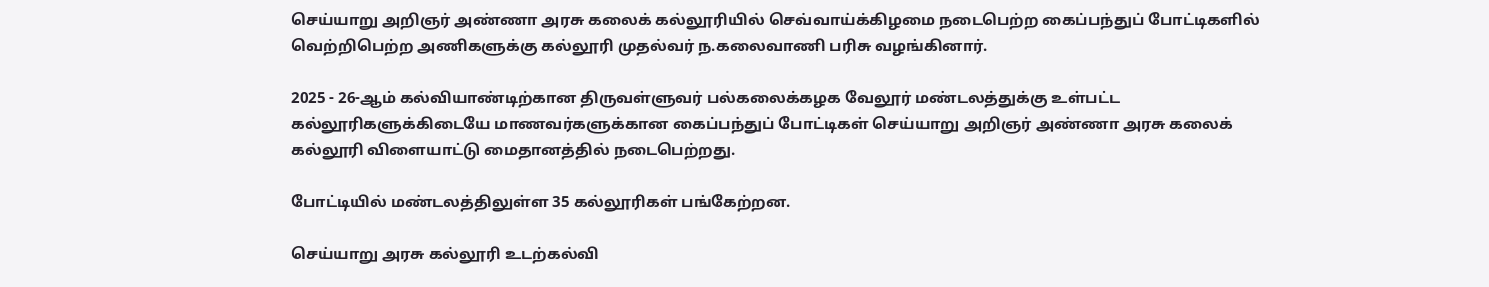செய்யாறு அறிஞர் அண்ணா அரசு கலைக் கல்லூரியில் செவ்வாய்க்கிழமை நடைபெற்ற கைப்பந்துப் போட்டிகளில் வெற்றிபெற்ற அணிகளுக்கு கல்லூரி முதல்வர் ந.கலைவாணி பரிசு வழங்கினார்.

2025 - 26-ஆம் கல்வியாண்டிற்கான திருவள்ளுவர் பல்கலைக்கழக வேலூர் மண்டலத்துக்கு உள்பட்ட கல்லூரிகளுக்கிடையே மாணவர்களுக்கான கைப்பந்துப் போட்டிகள் செய்யாறு அறிஞர் அண்ணா அரசு கலைக் கல்லூரி விளையாட்டு மைதானத்தில் நடைபெற்றது.

போட்டியில் மண்டலத்திலுள்ள 35 கல்லூரிகள் பங்கேற்றன.

செய்யாறு அரசு கல்லூரி உடற்கல்வி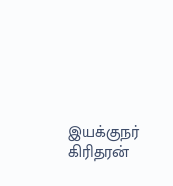இயக்குநர் கிரிதரன்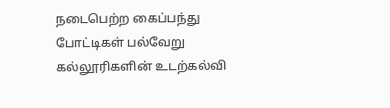நடைபெற்ற கைப்பந்து போட்டிகள் பல்வேறு கல்லூரிகளின் உடற்கல்வி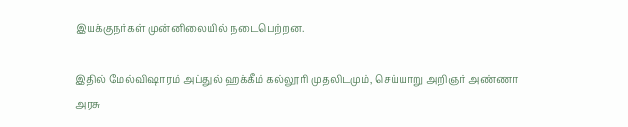இயக்குநர்கள் முன்னிலையில் நடைபெற்றன.

இதில் மேல்விஷாரம் அப்துல் ஹக்கீம் கல்லூரி முதலிடமும், செய்யாறு அறிஞர் அண்ணா அரசு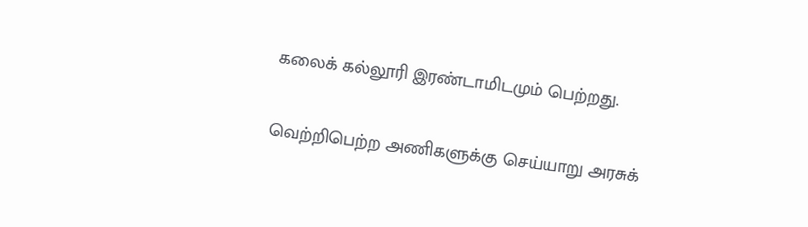கலைக் கல்லூரி இரண்டாமிடமும் பெற்றது.

வெற்றிபெற்ற அணிகளுக்கு செய்யாறு அரசுக்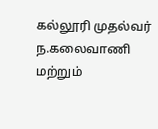கல்லூரி முதல்வர் ந.கலைவாணி மற்றும்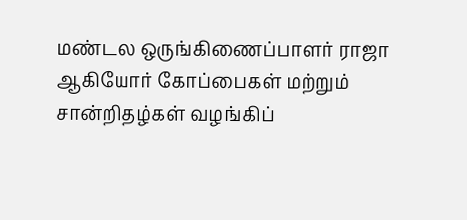மண்டல ஒருங்கிணைப்பாளர் ராஜா ஆகியோர் கோப்பைகள் மற்றும் சான்றிதழ்கள் வழங்கிப்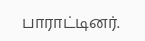பாராட்டினர்.